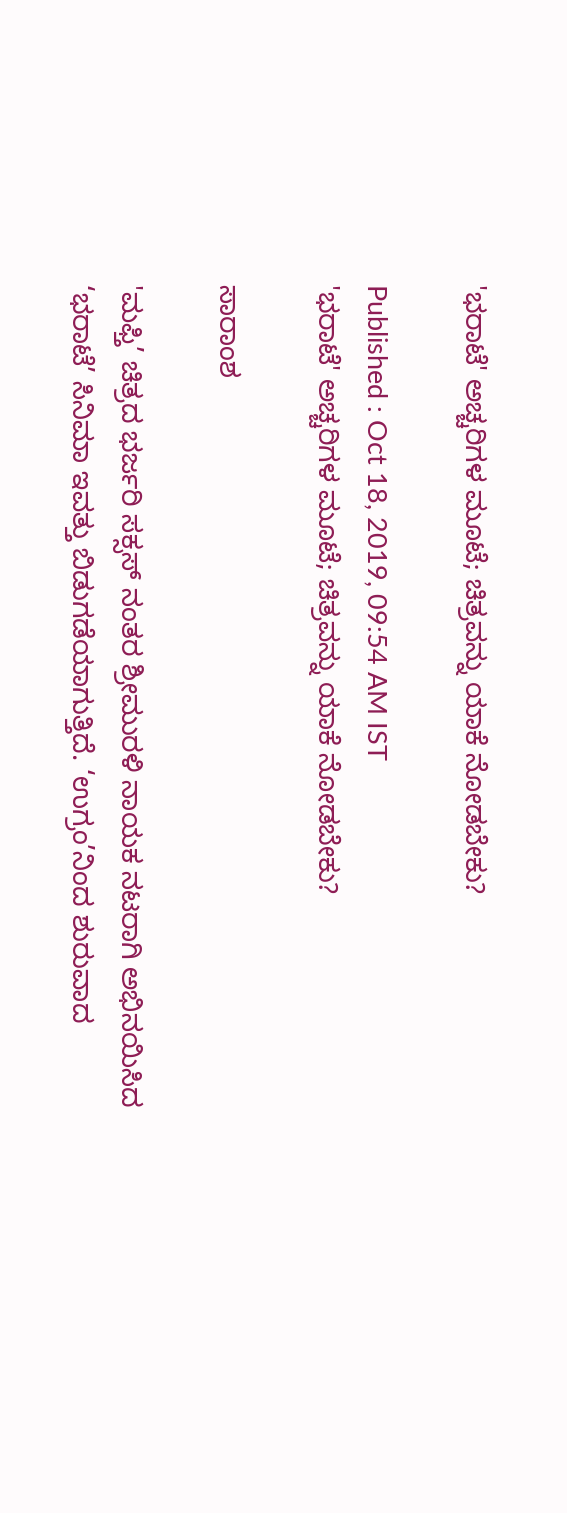'ಭರಾಟೆ' ಅಚ್ಚರಿಗಳ ಮೂಟೆ; ಚಿತ್ರವನ್ನು ಯಾಕೆ ನೋಡಬೇಕು?

Published : Oct 18, 2019, 09:54 AM IST
'ಭರಾಟೆ' ಅಚ್ಚರಿಗಳ ಮೂಟೆ; ಚಿತ್ರವನ್ನು ಯಾಕೆ ನೋಡಬೇಕು?

ಸಾರಾಂಶ

'ಮಫ್ತಿ’ ಚಿತ್ರದ ಭರ್ಜರಿ ಸಕ್ಸಸ್ ನಂತರ ಶ್ರೀಮುರಳಿ ನಾಯಕ ನಟರಾಗಿ ಅಭಿನಯಿಸಿದ ‘ಭರಾಟೆ’ ಸಿನಿಮಾ ಇವತ್ತು ಬಿಡುಗಡೆಯಾಗುತ್ತಿದೆ. ‘ಉಗ್ರಂ’ನಿಂದ ಶುರುವಾದ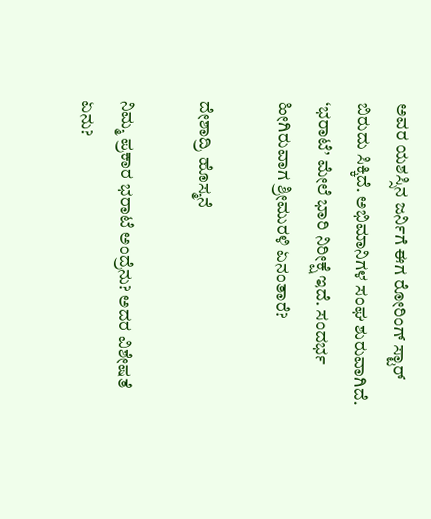ಅವರ ಯಶಸ್ಸಿನ ಜರ್ನಿಗೆ ಈಗ ರೋರಿಂಗ್ ಸ್ಟಾರ್ ಬಿರುದು ಸಿಕ್ಕಿದೆ. ಅಭಿಮಾನಿಗಳ ಸಂಘ ಶುರುವಾಗಿದೆ. ‘ಭರಾಟೆ’ ಮೇಲೆ ಭಾರಿ ನಿರೀಕ್ಷೆ ಇದೆ. ಸಂದರ್ಭ ಹೀಗಿರುವಾಗ ಶ್ರೀಮುರಳಿ ಏನಂತಾರೆ?

ದೇಶಾದ್ರಿ ಹೊಸ್ಮನೆ

ನಿಮ್ಮ ಪ್ರಕಾರ ಭರಾಟೆ ಅಂದ್ರೆನು? ಅದರ ವಿಶೇಷತೆ ಏನು?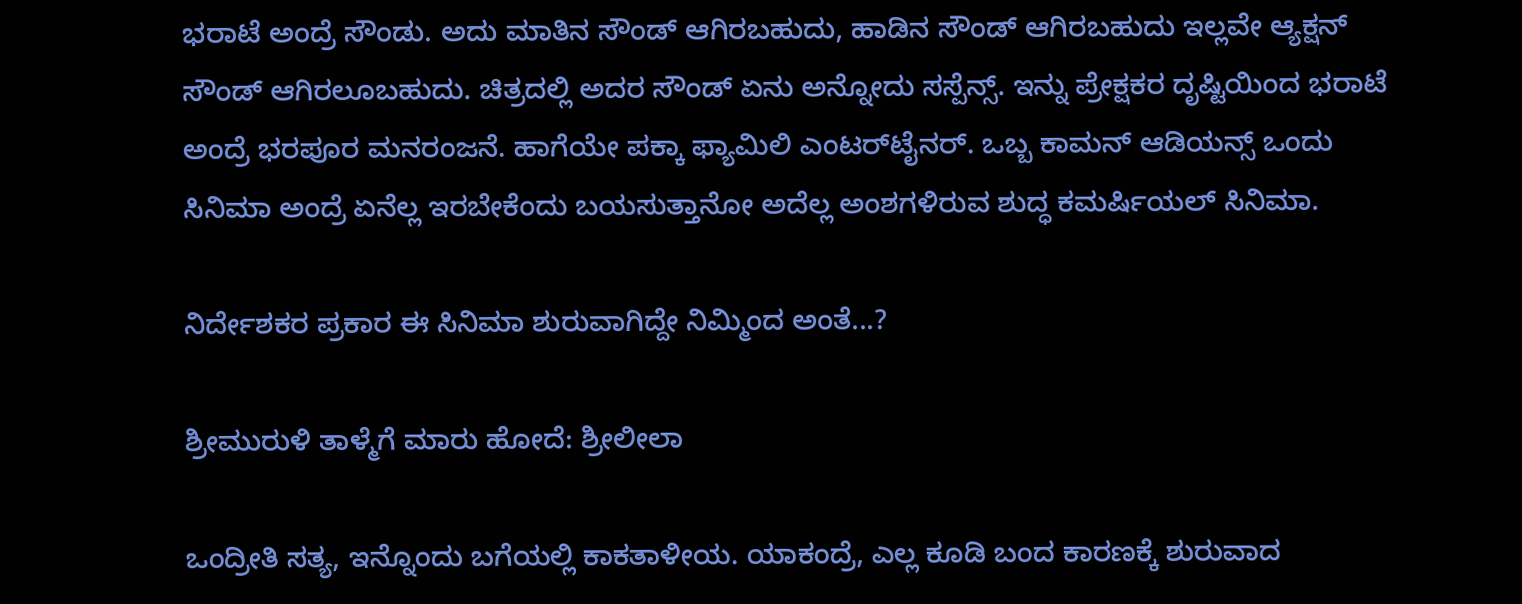ಭರಾಟೆ ಅಂದ್ರೆ ಸೌಂಡು. ಅದು ಮಾತಿನ ಸೌಂಡ್ ಆಗಿರಬಹುದು, ಹಾಡಿನ ಸೌಂಡ್ ಆಗಿರಬಹುದು ಇಲ್ಲವೇ ಆ್ಯಕ್ಷನ್ ಸೌಂಡ್ ಆಗಿರಲೂಬಹುದು. ಚಿತ್ರದಲ್ಲಿ ಅದರ ಸೌಂಡ್ ಏನು ಅನ್ನೋದು ಸಸ್ಪೆನ್ಸ್. ಇನ್ನು ಪ್ರೇಕ್ಷಕರ ದೃಷ್ಟಿಯಿಂದ ಭರಾಟೆ ಅಂದ್ರೆ ಭರಪೂರ ಮನರಂಜನೆ. ಹಾಗೆಯೇ ಪಕ್ಕಾ ಫ್ಯಾಮಿಲಿ ಎಂಟರ್‌ಟೈನರ್. ಒಬ್ಬ ಕಾಮನ್ ಆಡಿಯನ್ಸ್ ಒಂದು ಸಿನಿಮಾ ಅಂದ್ರೆ ಏನೆಲ್ಲ ಇರಬೇಕೆಂದು ಬಯಸುತ್ತಾನೋ ಅದೆಲ್ಲ ಅಂಶಗಳಿರುವ ಶುದ್ಧ ಕಮರ್ಷಿಯಲ್ ಸಿನಿಮಾ.

ನಿರ್ದೇಶಕರ ಪ್ರಕಾರ ಈ ಸಿನಿಮಾ ಶುರುವಾಗಿದ್ದೇ ನಿಮ್ಮಿಂದ ಅಂತೆ...?

ಶ್ರೀಮುರುಳಿ ತಾಳ್ಮೆಗೆ ಮಾರು ಹೋದೆ: ಶ್ರೀಲೀಲಾ

ಒಂದ್ರೀತಿ ಸತ್ಯ, ಇನ್ನೊಂದು ಬಗೆಯಲ್ಲಿ ಕಾಕತಾಳೀಯ. ಯಾಕಂದ್ರೆ, ಎಲ್ಲ ಕೂಡಿ ಬಂದ ಕಾರಣಕ್ಕೆ ಶುರುವಾದ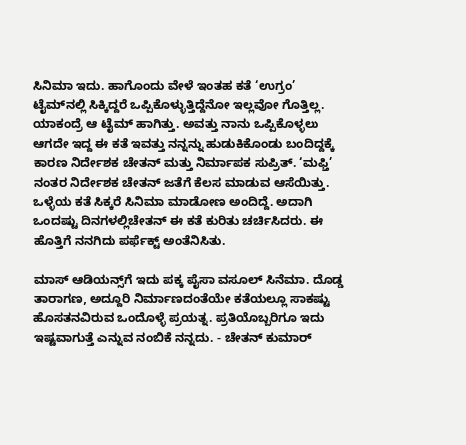ಸಿನಿಮಾ ಇದು. ಹಾಗೊಂದು ವೇಳೆ ಇಂತಹ ಕತೆ ‘ಉಗ್ರಂ’ ಟೈಮ್‌ನಲ್ಲಿ ಸಿಕ್ಕಿದ್ದರೆ ಒಪ್ಪಿಕೊಳ್ಳುತ್ತಿದ್ದೆನೋ ಇಲ್ಲವೋ ಗೊತ್ತಿಲ್ಲ. ಯಾಕಂದ್ರೆ ಆ ಟೈಮ್ ಹಾಗಿತ್ತು. ಅವತ್ತು ನಾನು ಒಪ್ಪಿಕೊಳ್ಳಲು ಆಗದೇ ಇದ್ದ ಈ ಕತೆ ಇವತ್ತು ನನ್ನನ್ನು ಹುಡುಕಿಕೊಂಡು ಬಂದಿದ್ದಕ್ಕೆ ಕಾರಣ ನಿರ್ದೇಶಕ ಚೇತನ್ ಮತ್ತು ನಿರ್ಮಾಪಕ ಸುಪ್ರಿತ್. ‘ಮಫ್ತಿ’ ನಂತರ ನಿರ್ದೇಶಕ ಚೇತನ್ ಜತೆಗೆ ಕೆಲಸ ಮಾಡುವ ಆಸೆಯಿತ್ತು. ಒಳ್ಳೆಯ ಕತೆ ಸಿಕ್ಕರೆ ಸಿನಿಮಾ ಮಾಡೋಣ ಅಂದಿದ್ದೆ. ಅದಾಗಿ ಒಂದಷ್ಟು ದಿನಗಳಲ್ಲಿಚೇತನ್ ಈ ಕತೆ ಕುರಿತು ಚರ್ಚಿಸಿದರು. ಈ ಹೊತ್ತಿಗೆ ನನಗಿದು ಪರ್ಫೆಕ್ಟ್ ಅಂತೆನಿಸಿತು.

ಮಾಸ್ ಆಡಿಯನ್ಸ್‌ಗೆ ಇದು ಪಕ್ಕ ಪೈಸಾ ವಸೂಲ್ ಸಿನೆಮಾ. ದೊಡ್ಡ ತಾರಾಗಣ, ಅದ್ದೂರಿ ನಿರ್ಮಾಣದಂತೆಯೇ ಕತೆಯಲ್ಲೂ ಸಾಕಷ್ಟು ಹೊಸತನವಿರುವ ಒಂದೊಳ್ಳೆ ಪ್ರಯತ್ನ. ಪ್ರತಿಯೊಬ್ಬರಿಗೂ ಇದು ಇಷ್ಟವಾಗುತ್ತೆ ಎನ್ನುವ ನಂಬಿಕೆ ನನ್ನದು. - ಚೇತನ್ ಕುಮಾರ್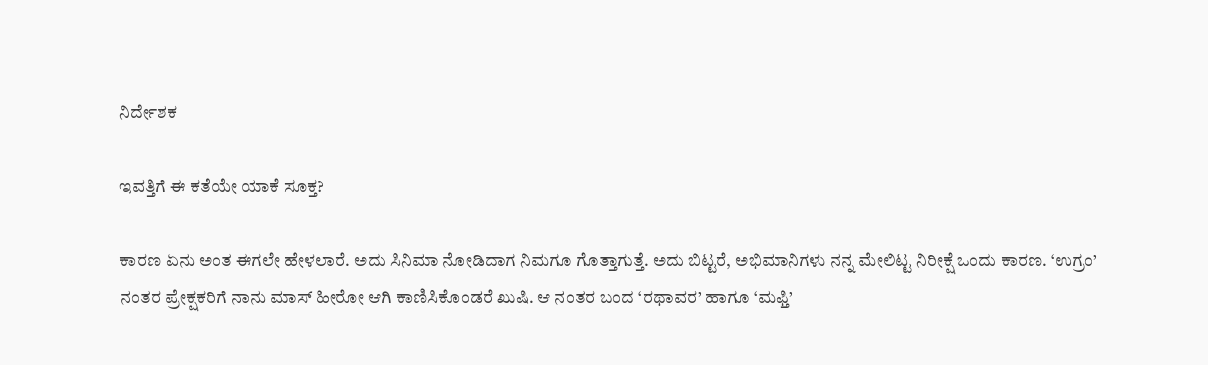ನಿರ್ದೇಶಕ

ಇವತ್ತಿಗೆ ಈ ಕತೆಯೇ ಯಾಕೆ ಸೂಕ್ತ?

ಕಾರಣ ಏನು ಅಂತ ಈಗಲೇ ಹೇಳಲಾರೆ. ಅದು ಸಿನಿಮಾ ನೋಡಿದಾಗ ನಿಮಗೂ ಗೊತ್ತಾಗುತ್ತೆ. ಅದು ಬಿಟ್ಟರೆ, ಅಭಿಮಾನಿಗಳು ನನ್ನ ಮೇಲಿಟ್ಟ ನಿರೀಕ್ಷೆ ಒಂದು ಕಾರಣ. ‘ಉಗ್ರಂ’ ನಂತರ ಪ್ರೇಕ್ಷಕರಿಗೆ ನಾನು ಮಾಸ್ ಹೀರೋ ಆಗಿ ಕಾಣಿಸಿಕೊಂಡರೆ ಖುಷಿ. ಆ ನಂತರ ಬಂದ ‘ರಥಾವರ’ ಹಾಗೂ ‘ಮಫ್ತಿ’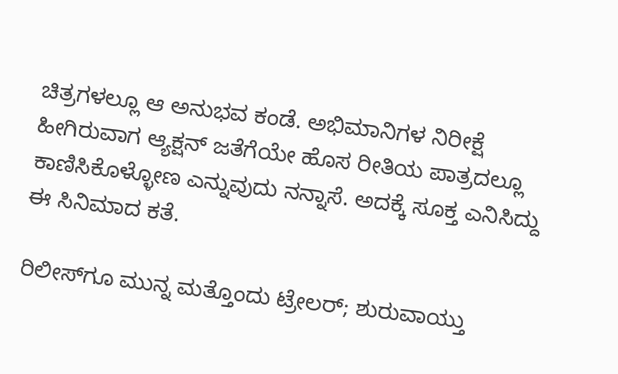ಚಿತ್ರಗಳಲ್ಲೂ ಆ ಅನುಭವ ಕಂಡೆ. ಅಭಿಮಾನಿಗಳ ನಿರೀಕ್ಷೆ ಹೀಗಿರುವಾಗ ಆ್ಯಕ್ಷನ್ ಜತೆಗೆಯೇ ಹೊಸ ರೀತಿಯ ಪಾತ್ರದಲ್ಲೂ ಕಾಣಿಸಿಕೊಳ್ಳೋಣ ಎನ್ನುವುದು ನನ್ನಾಸೆ. ಅದಕ್ಕೆ ಸೂಕ್ತ ಎನಿಸಿದ್ದು ಈ ಸಿನಿಮಾದ ಕತೆ.

ರಿಲೀಸ್‌ಗೂ ಮುನ್ನ ಮತ್ತೊಂದು ಟ್ರೇಲರ್‌; ಶುರುವಾಯ್ತು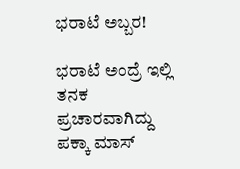ಭರಾಟೆ ಅಬ್ಬರ!

ಭರಾಟೆ ಅಂದ್ರೆ ಇಲ್ಲಿ ತನಕ ಪ್ರಚಾರವಾಗಿದ್ದು ಪಕ್ಕಾ ಮಾಸ್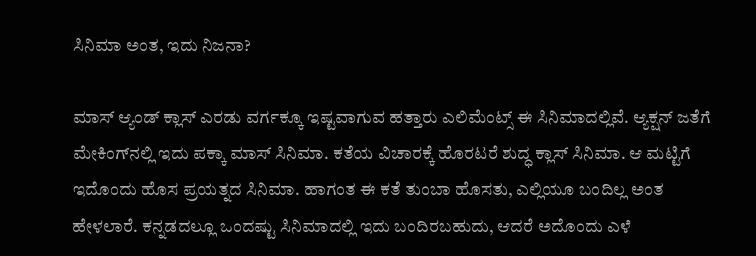ಸಿನಿಮಾ ಅಂತ, ಇದು ನಿಜನಾ?

ಮಾಸ್ ಆ್ಯಂಡ್ ಕ್ಲಾಸ್ ಎರಡು ವರ್ಗಕ್ಕೂ ಇಷ್ಟವಾಗುವ ಹತ್ತಾರು ಎಲಿಮೆಂಟ್ಸ್ ಈ ಸಿನಿಮಾದಲ್ಲಿವೆ. ಆ್ಯಕ್ಷನ್ ಜತೆಗೆ ಮೇಕಿಂಗ್‌ನಲ್ಲಿ ಇದು ಪಕ್ಕಾ ಮಾಸ್ ಸಿನಿಮಾ. ಕತೆಯ ವಿಚಾರಕ್ಕೆ ಹೊರಟರೆ ಶುದ್ಧ ಕ್ಲಾಸ್ ಸಿನಿಮಾ. ಆ ಮಟ್ಟಿಗೆ ಇದೊಂದು ಹೊಸ ಪ್ರಯತ್ನದ ಸಿನಿಮಾ. ಹಾಗಂತ ಈ ಕತೆ ತುಂಬಾ ಹೊಸತು, ಎಲ್ಲಿಯೂ ಬಂದಿಲ್ಲ ಅಂತ ಹೇಳಲಾರೆ. ಕನ್ನಡದಲ್ಲೂ ಒಂದಷ್ಟು ಸಿನಿಮಾದಲ್ಲಿ ಇದು ಬಂದಿರಬಹುದು, ಆದರೆ ಅದೊಂದು ಎಳೆ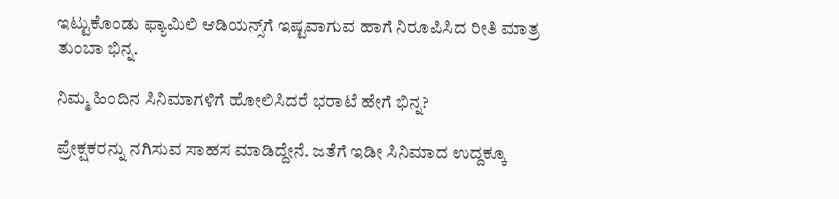ಇಟ್ಟುಕೊಂಡು ಫ್ಯಾಮಿಲಿ ಆಡಿಯನ್ಸ್‌ಗೆ ಇಷ್ಟವಾಗುವ ಹಾಗೆ ನಿರೂಪಿಸಿದ ರೀತಿ ಮಾತ್ರ ತುಂಬಾ ಭಿನ್ನ.

ನಿಮ್ಮ ಹಿಂದಿನ ಸಿನಿಮಾಗಳಿಗೆ ಹೋಲಿಸಿದರೆ ಭರಾಟೆ ಹೇಗೆ ಭಿನ್ನ?

ಪ್ರೇಕ್ಷಕರನ್ನು ನಗಿಸುವ ಸಾಹಸ ಮಾಡಿದ್ದೇನೆ. ಜತೆಗೆ ಇಡೀ ಸಿನಿಮಾದ ಉದ್ದಕ್ಕೂ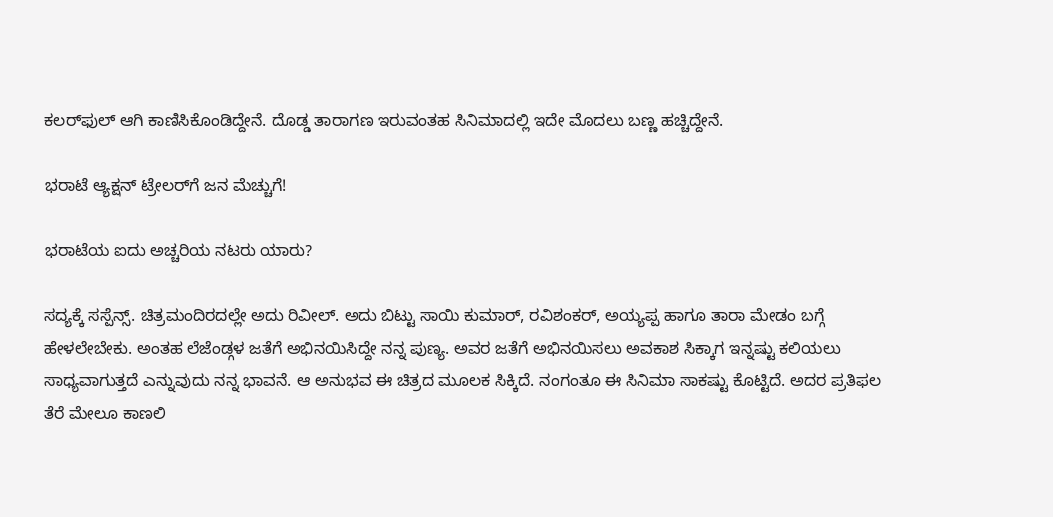ಕಲರ್‌ಫುಲ್ ಆಗಿ ಕಾಣಿಸಿಕೊಂಡಿದ್ದೇನೆ. ದೊಡ್ಡ ತಾರಾಗಣ ಇರುವಂತಹ ಸಿನಿಮಾದಲ್ಲಿ ಇದೇ ಮೊದಲು ಬಣ್ಣ ಹಚ್ಚಿದ್ದೇನೆ.

ಭರಾಟೆ ಆ್ಯಕ್ಷನ್‌ ಟ್ರೇಲರ್‌ಗೆ ಜನ ಮೆಚ್ಚುಗೆ!

ಭರಾಟೆಯ ಐದು ಅಚ್ಚರಿಯ ನಟರು ಯಾರು?

ಸದ್ಯಕ್ಕೆ ಸಸ್ಪೆನ್ಸ್. ಚಿತ್ರಮಂದಿರದಲ್ಲೇ ಅದು ರಿವೀಲ್. ಅದು ಬಿಟ್ಟು ಸಾಯಿ ಕುಮಾರ್, ರವಿಶಂಕರ್, ಅಯ್ಯಪ್ಪ ಹಾಗೂ ತಾರಾ ಮೇಡಂ ಬಗ್ಗೆ ಹೇಳಲೇಬೇಕು. ಅಂತಹ ಲೆಜೆಂಡ್ಗಳ ಜತೆಗೆ ಅಭಿನಯಿಸಿದ್ದೇ ನನ್ನ ಪುಣ್ಯ. ಅವರ ಜತೆಗೆ ಅಭಿನಯಿಸಲು ಅವಕಾಶ ಸಿಕ್ಕಾಗ ಇನ್ನಷ್ಟು ಕಲಿಯಲು ಸಾಧ್ಯವಾಗುತ್ತದೆ ಎನ್ನುವುದು ನನ್ನ ಭಾವನೆ. ಆ ಅನುಭವ ಈ ಚಿತ್ರದ ಮೂಲಕ ಸಿಕ್ಕಿದೆ. ನಂಗಂತೂ ಈ ಸಿನಿಮಾ ಸಾಕಷ್ಟು ಕೊಟ್ಟಿದೆ. ಅದರ ಪ್ರತಿಫಲ ತೆರೆ ಮೇಲೂ ಕಾಣಲಿ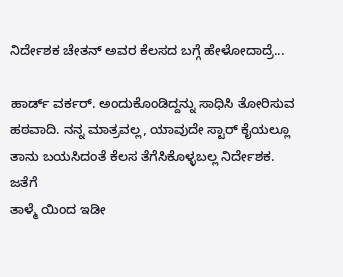ನಿರ್ದೇಶಕ ಚೇತನ್ ಅವರ ಕೆಲಸದ ಬಗ್ಗೆ ಹೇಳೋದಾದ್ರೆ...

ಹಾರ್ಡ್ ವರ್ಕರ್. ಅಂದುಕೊಂಡಿದ್ದನ್ನು ಸಾಧಿಸಿ ತೋರಿಸುವ ಹಠವಾದಿ. ನನ್ನ ಮಾತ್ರವಲ್ಲ, ಯಾವುದೇ ಸ್ಟಾರ್ ಕೈಯಲ್ಲೂ ತಾನು ಬಯಸಿದಂತೆ ಕೆಲಸ ತೆಗೆಸಿಕೊಳ್ಳಬಲ್ಲ ನಿರ್ದೇಶಕ. ಜತೆಗೆ
ತಾಳ್ಮೆ ಯಿಂದ ಇಡೀ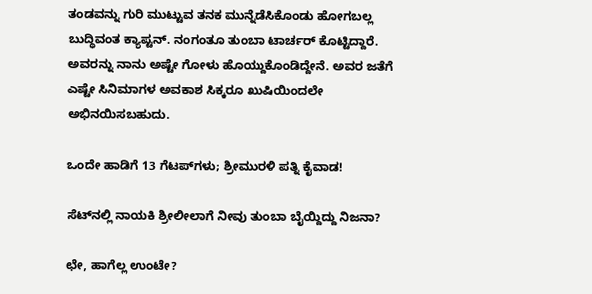ತಂಡವನ್ನು ಗುರಿ ಮುಟ್ಟುವ ತನಕ ಮುನ್ನೆಡೆಸಿಕೊಂಡು ಹೋಗಬಲ್ಲ ಬುದ್ಧಿವಂತ ಕ್ಯಾಪ್ಟನ್. ನಂಗಂತೂ ತುಂಬಾ ಟಾರ್ಚರ್ ಕೊಟ್ಟಿದ್ದಾರೆ. ಅವರನ್ನು ನಾನು ಅಷ್ಟೇ ಗೋಳು ಹೊಯ್ದುಕೊಂಡಿದ್ದೇನೆ. ಅವರ ಜತೆಗೆ ಎಷ್ಟೇ ಸಿನಿಮಾಗಳ ಅವಕಾಶ ಸಿಕ್ಕರೂ ಖುಷಿಯಿಂದಲೇ ಅಭಿನಯಿಸಬಹುದು.

ಒಂದೇ ಹಾಡಿಗೆ 13 ಗೆಟಪ್‌ಗಳು; ಶ್ರೀಮುರಳಿ ಪತ್ನಿ ಕೈವಾಡ!

ಸೆಟ್‌ನಲ್ಲಿ ನಾಯಕಿ ಶ್ರೀಲೀಲಾಗೆ ನೀವು ತುಂಬಾ ಬೈಯ್ದಿದ್ದು ನಿಜನಾ?

ಛೇ, ಹಾಗೆಲ್ಲ ಉಂಟೇ?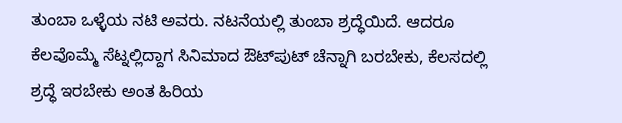ತುಂಬಾ ಒಳ್ಳೆಯ ನಟಿ ಅವರು. ನಟನೆಯಲ್ಲಿ ತುಂಬಾ ಶ್ರದ್ಧೆಯಿದೆ. ಆದರೂ ಕೆಲವೊಮ್ಮೆ ಸೆಟ್ನಲ್ಲಿದ್ದಾಗ ಸಿನಿಮಾದ ಔಟ್‌ಪುಟ್ ಚೆನ್ನಾಗಿ ಬರಬೇಕು, ಕೆಲಸದಲ್ಲಿ ಶ್ರದ್ಧೆ ಇರಬೇಕು ಅಂತ ಹಿರಿಯ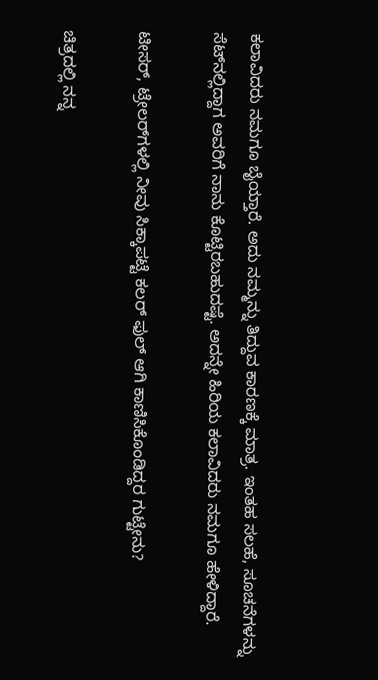ಕಲಾವಿದರು ನಮಗೂ ಬೈಯ್ತಾರೆ. ಅದು ನಮ್ಮನ್ನು ತಿದ್ದುವ ಕಾರಣಕ್ಕೆ ಮಾತ್ರ. ಇಂತಹ ಸಲಹೆ, ಸೂಚನೆಗಳನ್ನು ಸೆಟ್‌ನಲ್ಲಿದ್ದಾಗ ಅವರಿಗೆ ನಾನು ಕೊಟ್ಟಿರಬಹುದಷ್ಟೆ. ಅದನ್ನೇ ಹಿರಿಯ ಕಲಾವಿದರು ನಮಗೂ ಹೇಳಿದ್ದಾರೆ.

ಟೀಸರ್, ಟ್ರೇಲರ್‌ಗಳಲ್ಲಿ ನೀವು ಸಿಕ್ಕಾಪಟ್ಟೆ ಕಲರ್ ಫುಲ್ ಆಗಿ ಕಾಣಿಸಿಕೊಂಡಿದ್ದರ ಗುಟ್ಟೇನು?

ಚಿತ್ರದಲ್ಲಿ ನನ್ನ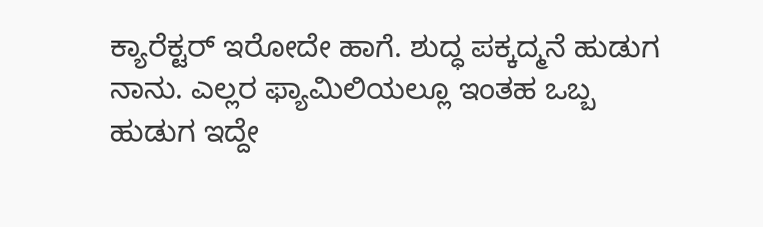ಕ್ಯಾರೆಕ್ಟರ್ ಇರೋದೇ ಹಾಗೆ. ಶುದ್ಧ ಪಕ್ಕದ್ಮನೆ ಹುಡುಗ ನಾನು. ಎಲ್ಲರ ಫ್ಯಾಮಿಲಿಯಲ್ಲೂ ಇಂತಹ ಒಬ್ಬ ಹುಡುಗ ಇದ್ದೇ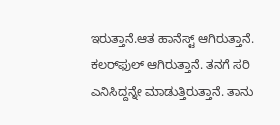ಇರುತ್ತಾನೆ.ಆತ ಹಾನೆಸ್ಟ್ ಆಗಿರುತ್ತಾನೆ. ಕಲರ್‌ಫುಲ್ ಆಗಿರುತ್ತಾನೆ. ತನಗೆ ಸರಿ ಎನಿಸಿದ್ದನ್ನೇ ಮಾಡುತ್ತಿರುತ್ತಾನೆ. ತಾನು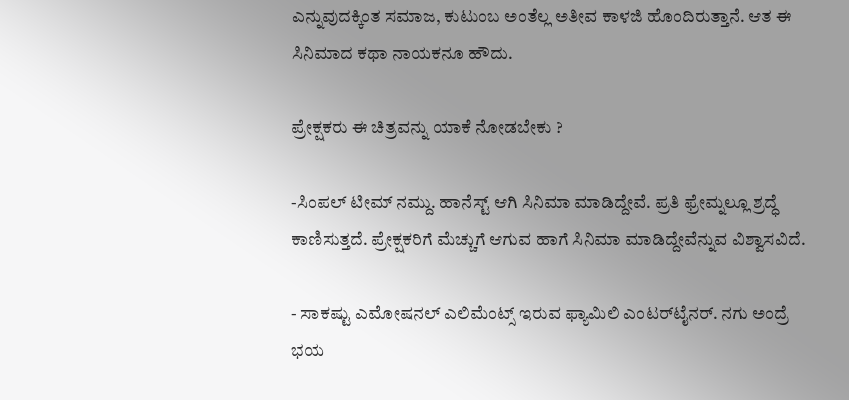ಎನ್ನುವುದಕ್ಕಿಂತ ಸಮಾಜ, ಕುಟುಂಬ ಅಂತೆಲ್ಲ ಅತೀವ ಕಾಳಜಿ ಹೊಂದಿರುತ್ತಾನೆ. ಆತ ಈ ಸಿನಿಮಾದ ಕಥಾ ನಾಯಕನೂ ಹೌದು.

ಪ್ರೇಕ್ಷಕರು ಈ ಚಿತ್ರವನ್ನು ಯಾಕೆ ನೋಡಬೇಕು ?

-ಸಿಂಪಲ್ ಟೀಮ್ ನಮ್ದು. ಹಾನೆಸ್ಟ್ ಆಗಿ ಸಿನಿಮಾ ಮಾಡಿದ್ದೇವೆ. ಪ್ರತಿ ಫ್ರೇಮ್ನಲ್ಲೂ ಶ್ರದ್ಧೆ ಕಾಣಿಸುತ್ತದೆ. ಪ್ರೇಕ್ಷಕರಿಗೆ ಮೆಚ್ಚುಗೆ ಆಗುವ ಹಾಗೆ ಸಿನಿಮಾ ಮಾಡಿದ್ದೇವೆನ್ನುವ ವಿಶ್ವಾಸವಿದೆ.

- ಸಾಕಷ್ಟು ಎಮೋಷನಲ್ ಎಲಿಮೆಂಟ್ಸ್ ಇರುವ ಫ್ಯಾಮಿಲಿ ಎಂಟರ್‌ಟೈನರ್. ನಗು ಅಂದ್ರೆ ಭಯ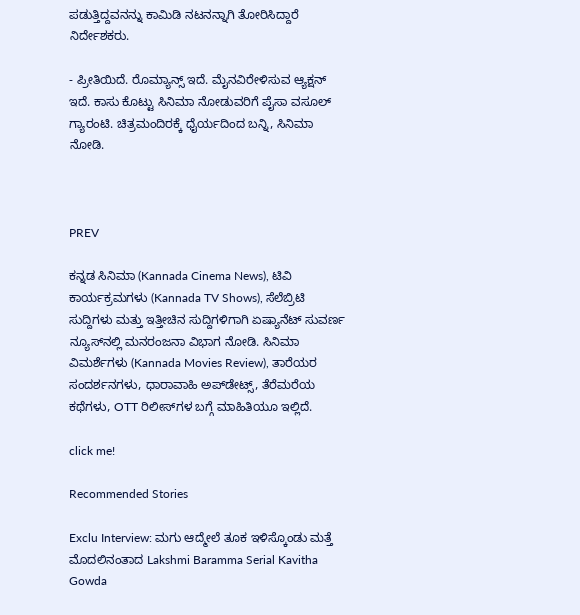ಪಡುತ್ತಿದ್ದವನನ್ನು ಕಾಮಿಡಿ ನಟನನ್ನಾಗಿ ತೋರಿಸಿದ್ದಾರೆ ನಿರ್ದೇಶಕರು.

- ಪ್ರೀತಿಯಿದೆ. ರೊಮ್ಯಾನ್ಸ್ ಇದೆ. ಮೈನವಿರೇಳಿಸುವ ಆ್ಯಕ್ಷನ್ ಇದೆ. ಕಾಸು ಕೊಟ್ಟು ಸಿನಿಮಾ ನೋಡುವರಿಗೆ ಪೈಸಾ ವಸೂಲ್ ಗ್ಯಾರಂಟಿ. ಚಿತ್ರಮಂದಿರಕ್ಕೆ ಧೈರ್ಯದಿಂದ ಬನ್ನಿ, ಸಿನಿಮಾ ನೋಡಿ.



PREV

ಕನ್ನಡ ಸಿನಿಮಾ (Kannada Cinema News), ಟಿವಿ ಕಾರ್ಯಕ್ರಮಗಳು (Kannada TV Shows), ಸೆಲೆಬ್ರಿಟಿ ಸುದ್ದಿಗಳು ಮತ್ತು ಇತ್ತೀಚಿನ ಸುದ್ದಿಗಳಿಗಾಗಿ ಏಷ್ಯಾನೆಟ್ ಸುವರ್ಣ ನ್ಯೂಸ್‌ನಲ್ಲಿ ಮನರಂಜನಾ ವಿಭಾಗ ನೋಡಿ. ಸಿನಿಮಾ ವಿಮರ್ಶೆಗಳು (Kannada Movies Review), ತಾರೆಯರ ಸಂದರ್ಶನಗಳು, ಧಾರಾವಾಹಿ ಅಪ್‌ಡೇಟ್ಸ್‌, ತೆರೆಮರೆಯ ಕಥೆಗಳು, OTT ರಿಲೀಸ್‌ಗಳ ಬಗ್ಗೆ ಮಾಹಿತಿಯೂ ಇಲ್ಲಿದೆ.

click me!

Recommended Stories

Exclu Interview: ಮಗು ಆದ್ಮೇಲೆ ತೂಕ ಇಳಿಸ್ಕೊಂಡು ಮತ್ತೆ ಮೊದಲಿನಂತಾದ Lakshmi Baramma Serial Kavitha Gowda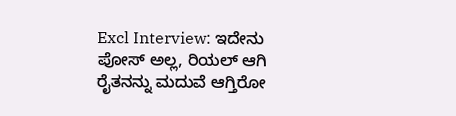Excl Interview: ಇದೇನು ಪೋಸ್‌ ಅಲ್ಲ, ರಿಯಲ್‌ ಆಗಿ ರೈತನನ್ನು ಮದುವೆ ಆಗ್ತಿರೋ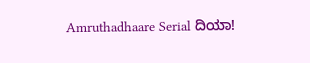Amruthadhaare Serial ದಿಯಾ!